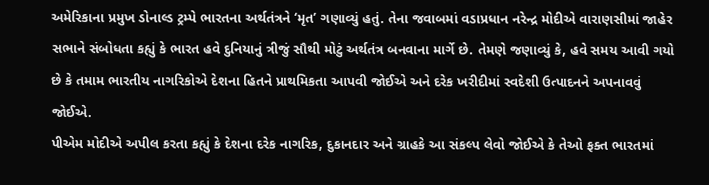અમેરિકાના પ્રમુખ ડોનાલ્ડ ટ્રમ્પે ભારતના અર્થતંત્રને ‘મૃત’ ગણાવ્યું હતું. તેના જવાબમાં વડાપ્રધાન નરેન્દ્ર મોદીએ વારાણસીમાં જાહેર સભાને સંબોધતા કહ્યું કે ભારત હવે દુનિયાનું ત્રીજું સૌથી મોટું અર્થતંત્ર બનવાના માર્ગે છે. તેમણે જણાવ્યું કે, હવે સમય આવી ગયો છે કે તમામ ભારતીય નાગરિકોએ દેશના હિતને પ્રાથમિકતા આપવી જોઈએ અને દરેક ખરીદીમાં સ્વદેશી ઉત્પાદનને અપનાવવું જોઈએ.
પીએમ મોદીએ અપીલ કરતા કહ્યું કે દેશના દરેક નાગરિક, દુકાનદાર અને ગ્રાહકે આ સંકલ્પ લેવો જોઈએ કે તેઓ ફક્ત ભારતમાં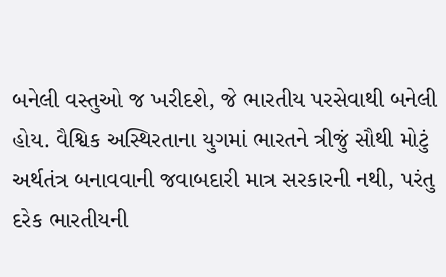બનેલી વસ્તુઓ જ ખરીદશે, જે ભારતીય પરસેવાથી બનેલી હોય. વૈશ્વિક અસ્થિરતાના યુગમાં ભારતને ત્રીજું સૌથી મોટું અર્થતંત્ર બનાવવાની જવાબદારી માત્ર સરકારની નથી, પરંતુ દરેક ભારતીયની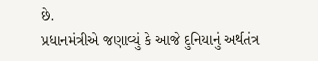છે.
પ્રધાનમંત્રીએ જણાવ્યું કે આજે દુનિયાનું અર્થતંત્ર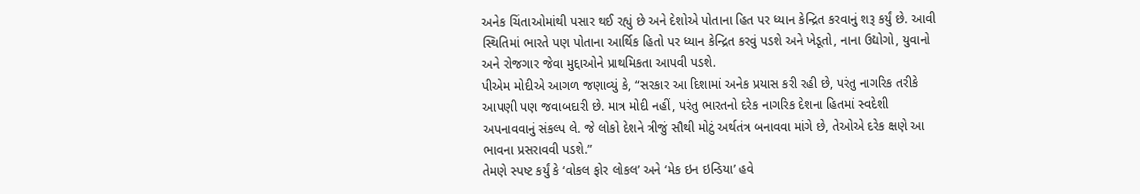અનેક ચિંતાઓમાંથી પસાર થઈ રહ્યું છે અને દેશોએ પોતાના હિત પર ધ્યાન કેન્દ્રિત કરવાનું શરૂ કર્યું છે. આવી સ્થિતિમાં ભારતે પણ પોતાના આર્થિક હિતો પર ધ્યાન કેન્દ્રિત કરવું પડશે અને ખેડૂતો, નાના ઉદ્યોગો, યુવાનો અને રોજગાર જેવા મુદ્દાઓને પ્રાથમિકતા આપવી પડશે.
પીએમ મોદીએ આગળ જણાવ્યું કે, “સરકાર આ દિશામાં અનેક પ્રયાસ કરી રહી છે, પરંતુ નાગરિક તરીકે આપણી પણ જવાબદારી છે. માત્ર મોદી નહીં, પરંતુ ભારતનો દરેક નાગરિક દેશના હિતમાં સ્વદેશી અપનાવવાનું સંકલ્પ લે. જે લોકો દેશને ત્રીજું સૌથી મોટું અર્થતંત્ર બનાવવા માંગે છે, તેઓએ દરેક ક્ષણે આ ભાવના પ્રસરાવવી પડશે.”
તેમણે સ્પષ્ટ કર્યું કે ‘વોકલ ફોર લોકલ’ અને ‘મેક ઇન ઇન્ડિયા’ હવે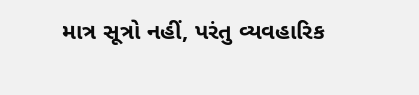માત્ર સૂત્રો નહીં, પરંતુ વ્યવહારિક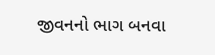જીવનનો ભાગ બનવા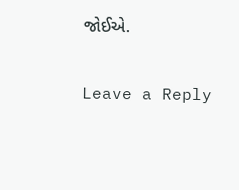જોઈએ.

Leave a Reply